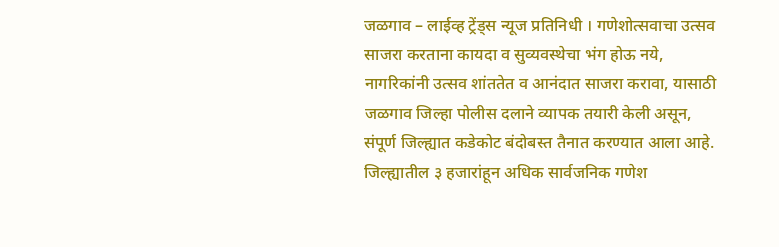जळगाव – लाईव्ह ट्रेंड्स न्यूज प्रतिनिधी । गणेशोत्सवाचा उत्सव साजरा करताना कायदा व सुव्यवस्थेचा भंग होऊ नये, नागरिकांनी उत्सव शांततेत व आनंदात साजरा करावा, यासाठी जळगाव जिल्हा पोलीस दलाने व्यापक तयारी केली असून, संपूर्ण जिल्ह्यात कडेकोट बंदोबस्त तैनात करण्यात आला आहे. जिल्ह्यातील ३ हजारांहून अधिक सार्वजनिक गणेश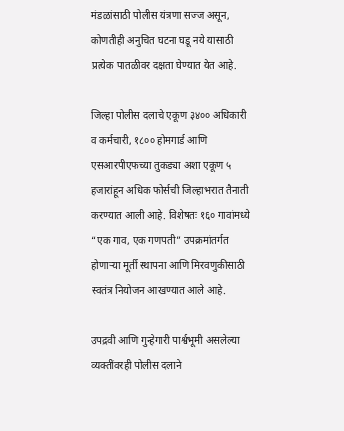मंडळांसाठी पोलीस यंत्रणा सज्ज असून, कोणतीही अनुचित घटना घडू नये यासाठी प्रत्येक पातळीवर दक्षता घेण्यात येत आहे.

जिल्हा पोलीस दलाचे एकूण ३४०० अधिकारी व कर्मचारी, १८०० होमगार्ड आणि एसआरपीएफच्या तुकड्या अशा एकूण ५ हजारांहून अधिक फोर्सची जिल्हाभरात तैनाती करण्यात आली आहे. विशेषतः १६० गावांमध्ये “एक गाव, एक गणपती” उपक्रमांतर्गत होणाऱ्या मूर्ती स्थापना आणि मिरवणुकीसाठी स्वतंत्र नियोजन आखण्यात आले आहे.

उपद्रवी आणि गुन्हेगारी पार्श्वभूमी असलेल्या व्यक्तींवरही पोलीस दलाने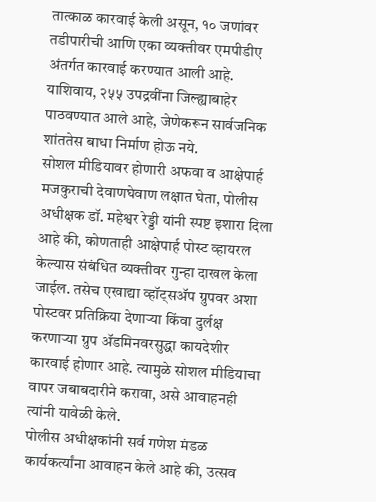तात्काळ कारवाई केली असून, १० जणांवर तडीपारीची आणि एका व्यक्तीवर एमपीडीए अंतर्गत कारवाई करण्यात आली आहे. याशिवाय, २५५ उपद्रवींना जिल्ह्याबाहेर पाठवण्यात आले आहे, जेणेकरून सार्वजनिक शांततेस बाधा निर्माण होऊ नये.
सोशल मीडियावर होणारी अफवा व आक्षेपार्ह मजकुराची देवाणघेवाण लक्षात घेता, पोलीस अधीक्षक डॉ. महेश्वर रेड्डी यांनी स्पष्ट इशारा दिला आहे की, कोणताही आक्षेपार्ह पोस्ट व्हायरल केल्यास संबंधित व्यक्तीवर गुन्हा दाखल केला जाईल. तसेच एखाद्या व्हॉट्सॲप ग्रुपवर अशा पोस्टवर प्रतिक्रिया देणाऱ्या किंवा दुर्लक्ष करणाऱ्या ग्रुप ॲडमिनवरसुद्धा कायदेशीर कारवाई होणार आहे. त्यामुळे सोशल मीडियाचा वापर जबाबदारीने करावा, असे आवाहनही त्यांनी यावेळी केले.
पोलीस अधीक्षकांनी सर्व गणेश मंडळ कार्यकर्त्यांना आवाहन केले आहे की, उत्सव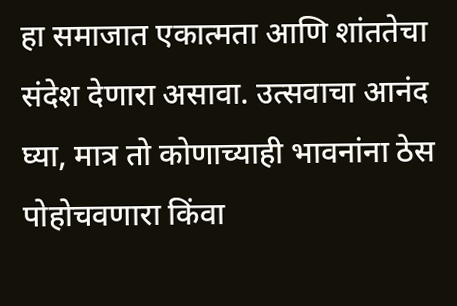हा समाजात एकात्मता आणि शांततेचा संदेश देणारा असावा. उत्सवाचा आनंद घ्या, मात्र तो कोणाच्याही भावनांना ठेस पोहोचवणारा किंवा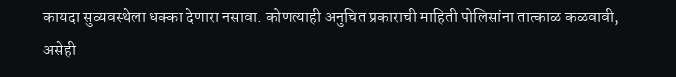कायदा सुव्यवस्थेला धक्का देणारा नसावा. कोणत्याही अनुचित प्रकाराची माहिती पोलिसांना तात्काळ कळवावी, असेही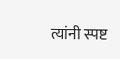त्यांनी स्पष्ट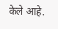केले आहे.